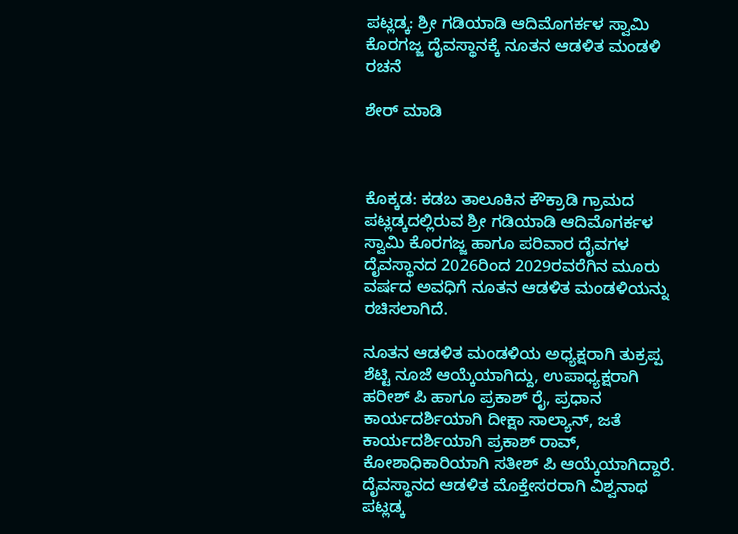ಪಟ್ಲಡ್ಕ: ಶ್ರೀ ಗಡಿಯಾಡಿ ಆದಿಮೊಗರ್ಕಳ ಸ್ವಾಮಿ ಕೊರಗಜ್ಜ ದೈವಸ್ಥಾನಕ್ಕೆ ನೂತನ ಆಡಳಿತ ಮಂಡಳಿ ರಚನೆ

ಶೇರ್ ಮಾಡಿ



ಕೊಕ್ಕಡ: ಕಡಬ ತಾಲೂಕಿನ ಕೌಕ್ರಾಡಿ ಗ್ರಾಮದ ಪಟ್ಲಡ್ಕದಲ್ಲಿರುವ ಶ್ರೀ ಗಡಿಯಾಡಿ ಆದಿಮೊಗರ್ಕಳ ಸ್ವಾಮಿ ಕೊರಗಜ್ಜ ಹಾಗೂ ಪರಿವಾರ ದೈವಗಳ ದೈವಸ್ಥಾನದ 2026ರಿಂದ 2029ರವರೆಗಿನ ಮೂರು ವರ್ಷದ ಅವಧಿಗೆ ನೂತನ ಆಡಳಿತ ಮಂಡಳಿಯನ್ನು ರಚಿಸಲಾಗಿದೆ.

ನೂತನ ಆಡಳಿತ ಮಂಡಳಿಯ ಅಧ್ಯಕ್ಷರಾಗಿ ತುಕ್ರಪ್ಪ ಶೆಟ್ಟಿ ನೂಜೆ ಆಯ್ಕೆಯಾಗಿದ್ದು, ಉಪಾಧ್ಯಕ್ಷರಾಗಿ ಹರೀಶ್ ಪಿ ಹಾಗೂ ಪ್ರಕಾಶ್ ರೈ, ಪ್ರಧಾನ ಕಾರ್ಯದರ್ಶಿಯಾಗಿ ದೀಕ್ಷಾ ಸಾಲ್ಯಾನ್, ಜತೆ ಕಾರ್ಯದರ್ಶಿಯಾಗಿ ಪ್ರಕಾಶ್ ರಾವ್, ಕೋಶಾಧಿಕಾರಿಯಾಗಿ ಸತೀಶ್ ಪಿ ಆಯ್ಕೆಯಾಗಿದ್ದಾರೆ. ದೈವಸ್ಥಾನದ ಆಡಳಿತ ಮೊಕ್ತೇಸರರಾಗಿ ವಿಶ್ವನಾಥ ಪಟ್ಲಡ್ಕ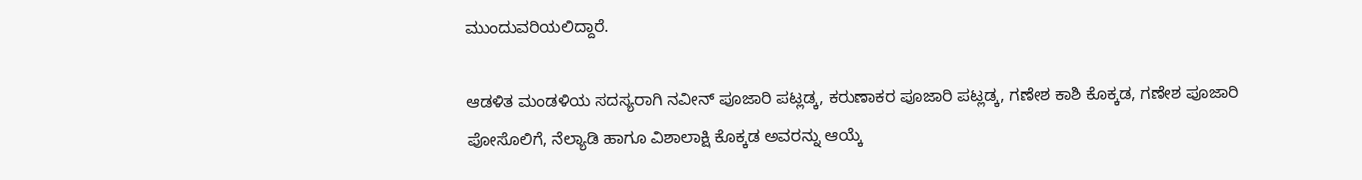ಮುಂದುವರಿಯಲಿದ್ದಾರೆ.

ಆಡಳಿತ ಮಂಡಳಿಯ ಸದಸ್ಯರಾಗಿ ನವೀನ್ ಪೂಜಾರಿ ಪಟ್ಲಡ್ಕ, ಕರುಣಾಕರ ಪೂಜಾರಿ ಪಟ್ಲಡ್ಕ, ಗಣೇಶ ಕಾಶಿ ಕೊಕ್ಕಡ, ಗಣೇಶ ಪೂಜಾರಿ ಪೋಸೊಲಿಗೆ, ನೆಲ್ಯಾಡಿ ಹಾಗೂ ವಿಶಾಲಾಕ್ಷಿ ಕೊಕ್ಕಡ ಅವರನ್ನು ಆಯ್ಕೆ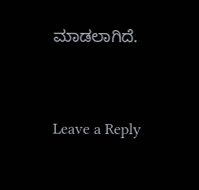ಮಾಡಲಾಗಿದೆ.



Leave a Reply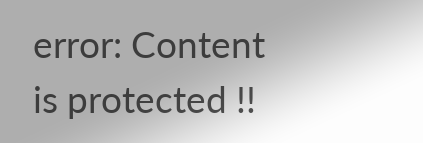error: Content is protected !!